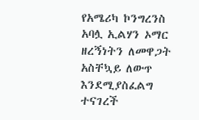የአሜሪካ ኮንግረንስ አባሏ ኢልሃን ኦማር ዘረኝነትን ለመዋጋት አስቸኳይ ለውጥ እንደሚያስፈልግ ተናገረች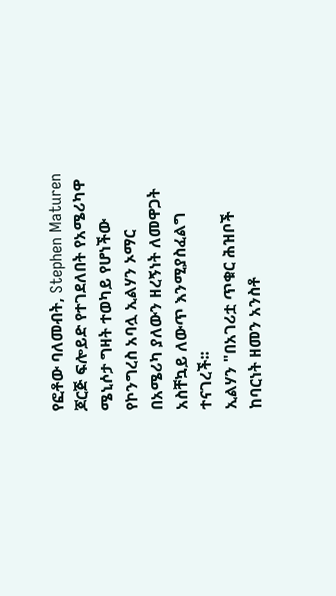የፎቶው ባለመብት, Stephen Maturen
ጆርጅ ፍሎይድ የተገደለበት የአሜሪካዋ ሜኒሶታ ግዛት ተወካይ የሆነችው የኮንግረስ አባሏ ኢልሃን ኦማር በአሜሪካ ያለውን ዘረኝነት ለመዋጋት አስቸኳይ ለውጥ እንሚያስፈልግ ተናገረች፡፡
ኢልሃን "በአገሪቷ ጥቁር ሕዝቦች ከባርነት ዘመን አንስቶ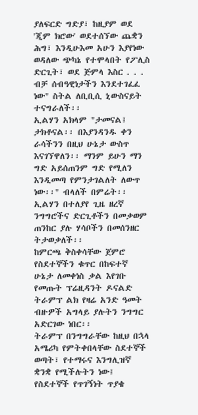ያለፍርድ ግድያ፣ ከዚያም ወደ 'ጂም ክሮው' ወደተሰኘው ጨቋን ሕግ፣ እንዲሁእመ አሁን እያየነው ወዳለው ጭካኔ የተሞላበት የፖሊስ ድርጊት፣ ወደ ጅምላ እስር . . . ብቻ ሰብዓዊነታችን እንደተገፈፈ ነው" ስትል ለቢቢሲ ኒውስናይት ተናግራለች፡፡
ኢልሃን አክላም "ታመናል፤ ታክቶናል፡፡ በእያንዳንዱ ቀን ራሳችንን በዚህ ሁኔታ ውስጥ እናገኘዋለን፡፡ ማንም ይሁን ማን ግድ አይሰጠንም ግድ የሚለን እንዲመጣ የምንታገልለት ለውጥ ነው፡፡" ብላለች በምሬት፡፡
ኢልሃን በተለያየ ጊዜ ዘረኛ ንግግሮችና ድርጊቶችን በመቃወም ጠንከር ያሉ ሃሳቦችን በመሰንዘር ትታወቃለች፡፡
ከምርጫ ቅስቀሳቸው ጀምሮ የስደተኞችን ቁጥር በከፍተኛ ሁኔታ ለመቀነስ ቃል እየገቡ የመጡት ፕሬዚዳንት ዶናልድ ትራምፕ ልክ የዛሬ አንድ ዓመት ብዙዎች አግላይ ያሉትን ንግግር አድርገው ነበር፡፡
ትራምፕ በንግግራቸው ከዚህ በኋላ አሜሪካ የምትቀበላቸው ስደተኞች ወጣት፣ የተማሩና እንግሊዝኛ ቋንቋ የሚችሉትን ነው፤ የስደተኞች የጥገኝነት ጥያቄ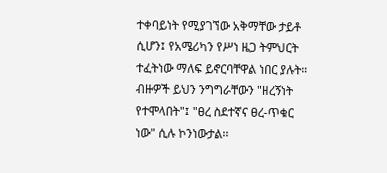ተቀባይነት የሚያገኘው አቅማቸው ታይቶ ሲሆን፤ የአሜሪካን የሥነ ዜጋ ትምህርት ተፈትነው ማለፍ ይኖርባቸዋል ነበር ያሉት።
ብዙዎች ይህን ንግግራቸውን "ዘረኝነት የተሞላበት"፤ "ፀረ ስደተኛና ፀረ-ጥቁር ነው" ሲሉ ኮንነውታል፡፡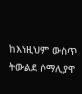ከእነዚህም ውስጥ ትውልደ ሶማሊያዋ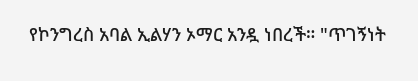የኮንግረስ አባል ኢልሃን ኦማር አንዷ ነበረች። "ጥገኝነት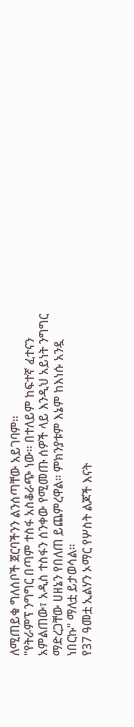ለሚጠይቁ ግለሰቦች ጀርባችንን ልንሰጣቸው አይገባም።
"የትራምፕ ንግግር በጣም ተስፋ አስቆራጭ ነው። በተለይም ከፍተኛ ፈተናን አምልጠው፣ አዲስ ተስፋን ሰንቀው የሚመጡ ሰዎች ላይ እንዲህ አይነት ንግግር ማድረጋቸው ሀዘኔን የበለጠ ይጨምረዋል። ምክንያቱም እኔም ከእነሱ አንዷ ነበርኩ" ማለቷ ይታወሳል።
የ37 ዓመቷ ኢልሃን ኦማር የሦስት ልጆች እናት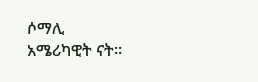ሶማሊ አሜሪካዊት ናት፡፡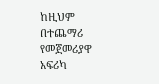ከዚህም በተጨማሪ የመጀመሪያዋ አፍሪካ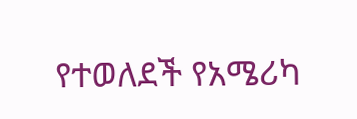የተወለደች የአሜሪካ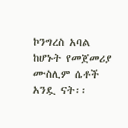ኮንግረስ አባል ከሆኑት የመጀመሪያ ሙስሊም ሴቶች አንዷ ናት፡፡